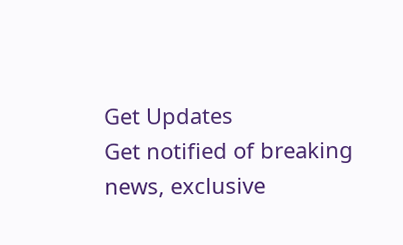Get Updates
Get notified of breaking news, exclusive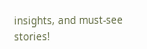insights, and must-see stories!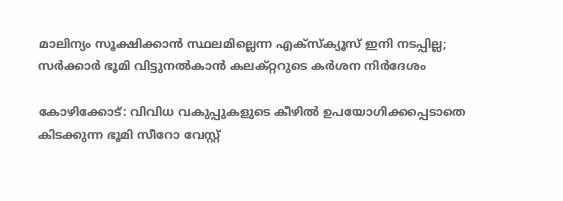മാലിന്യം സൂക്ഷിക്കാന്‍ സ്ഥലമില്ലെന്ന എക്‌സ്‌ക്യൂസ് ഇനി നടപ്പില്ല; സര്‍ക്കാര്‍ ഭൂമി വിട്ടുനല്‍കാന്‍ കലക്റ്ററുടെ കര്‍ശന നിര്‍ദേശം

കോഴിക്കോട്: വിവിധ വകുപ്പുകളുടെ കീഴില്‍ ഉപയോഗിക്കപ്പെടാതെ കിടക്കുന്ന ഭൂമി സീറോ വേസ്റ്റ്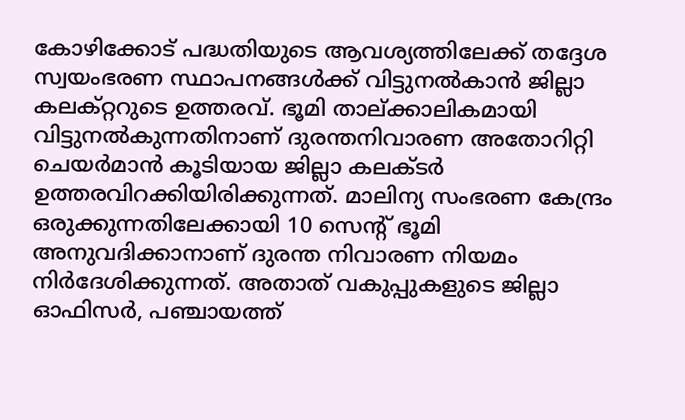കോഴിക്കോട് പദ്ധതിയുടെ ആവശ്യത്തിലേക്ക് തദ്ദേശ സ്വയംഭരണ സ്ഥാപനങ്ങള്‍ക്ക് വിട്ടുനല്‍കാന്‍ ജില്ലാ കലക്റ്ററുടെ ഉത്തരവ്. ഭൂമി താല്ക്കാലികമായി വിട്ടുനല്‍കുന്നതിനാണ് ദുരന്തനിവാരണ അതോറിറ്റി ചെയര്‍മാന്‍ കൂടിയായ ജില്ലാ കലക്ടര്‍ ഉത്തരവിറക്കിയിരിക്കുന്നത്. മാലിന്യ സംഭരണ കേന്ദ്രം ഒരുക്കുന്നതിലേക്കായി 10 സെന്റ് ഭൂമി അനുവദിക്കാനാണ് ദുരന്ത നിവാരണ നിയമം നിര്‍ദേശിക്കുന്നത്. അതാത് വകുപ്പുകളുടെ ജില്ലാ ഓഫിസര്‍, പഞ്ചായത്ത്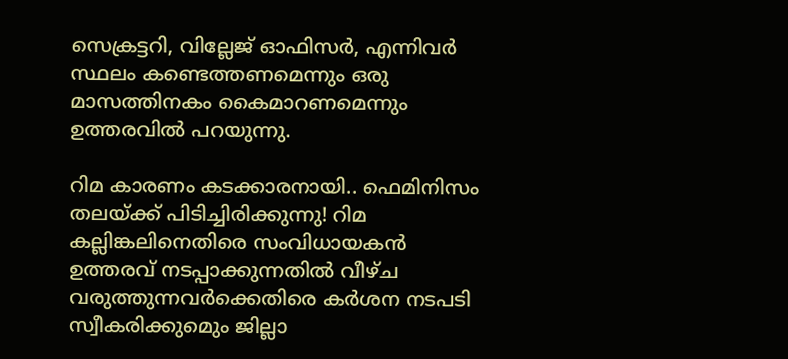സെക്രട്ടറി, വില്ലേജ് ഓഫിസര്‍, എന്നിവര്‍ സ്ഥലം കണ്ടെത്തണമെന്നും ഒരു മാസത്തിനകം കൈമാറണമെന്നും ഉത്തരവില്‍ പറയുന്നു.

റിമ കാരണം കടക്കാരനായി.. ഫെമിനിസം തലയ്ക്ക് പിടിച്ചിരിക്കുന്നു! റിമ കല്ലിങ്കലിനെതിരെ സംവിധായകൻ
ഉത്തരവ് നടപ്പാക്കുന്നതില്‍ വീഴ്ച വരുത്തുന്നവര്‍ക്കെതിരെ കര്‍ശന നടപടി സ്വീകരിക്കുമെും ജില്ലാ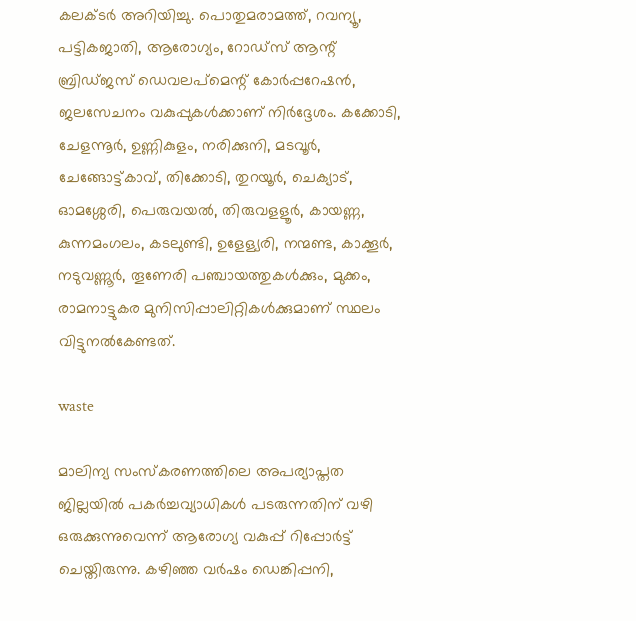കലക്ടര്‍ അറിയിച്ചു. പൊതുമരാമത്ത്, റവന്യൂ, പട്ടികജാതി, ആരോഗ്യം, റോഡ്‌സ് ആന്റ് ബ്രിഡ്ജസ് ഡെവലപ്‌മെന്റ് കോര്‍പ്പറേഷന്‍, ജലസേചനം വകുപ്പുകള്‍ക്കാണ് നിര്‍ദ്ദേശം. കക്കോടി, ചേളന്നൂര്‍, ഉണ്ണികുളം, നരിക്കുനി, മടവൂര്‍, ചേങ്ങോട്ട്കാവ്, തിക്കോടി, തുറയൂര്‍, ചെക്യാട്, ഓമശ്ശേരി, പെരുവയല്‍, തിരുവളളൂര്‍, കായണ്ണ, കുന്നമംഗലം, കടലുണ്ടി, ഉളേള്യരി, നന്മണ്ട, കാക്കൂര്‍, നടുവണ്ണൂര്‍, തൂണേരി പഞ്ചായത്തുകള്‍ക്കും, മുക്കം, രാമനാട്ടുകര മുനിസിപ്പാലിറ്റികള്‍ക്കുമാണ് സ്ഥലം വിട്ടുനല്‍കേണ്ടത്.

waste

മാലിന്യ സംസ്‌കരണത്തിലെ അപര്യാപ്തത ജില്ലയില്‍ പകര്‍ച്ചവ്യാധികള്‍ പടരുന്നതിന് വഴി ഒരുക്കുന്നുവെന്ന് ആരോഗ്യ വകുപ്പ് റിപ്പോര്‍ട്ട് ചെയ്തിരുന്നു. കഴിഞ്ഞ വര്‍ഷം ഡെങ്കിപ്പനി,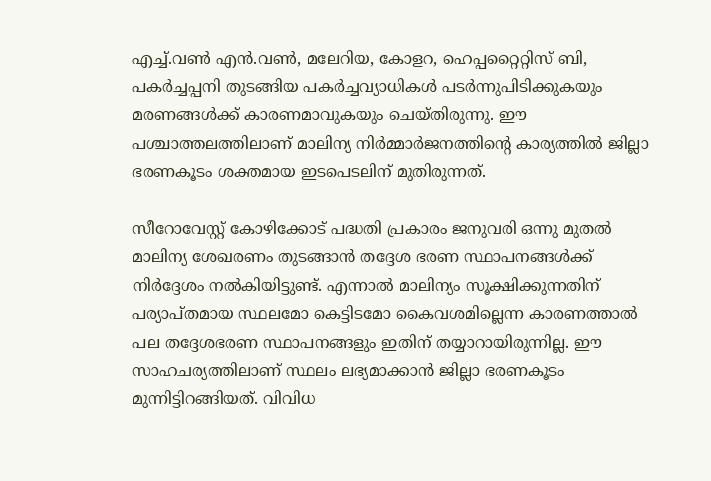എച്ച്.വണ്‍ എന്‍.വണ്‍, മലേറിയ, കോളറ, ഹെപ്പറ്റൈറ്റിസ് ബി, പകര്‍ച്ചപ്പനി തുടങ്ങിയ പകര്‍ച്ചവ്യാധികള്‍ പടര്‍ന്നുപിടിക്കുകയും മരണങ്ങള്‍ക്ക് കാരണമാവുകയും ചെയ്തിരുന്നു. ഈ പശ്ചാത്തലത്തിലാണ് മാലിന്യ നിര്‍മ്മാര്‍ജനത്തിന്റെ കാര്യത്തില്‍ ജില്ലാ ഭരണകൂടം ശക്തമായ ഇടപെടലിന് മുതിരുന്നത്.

സീറോവേസ്റ്റ് കോഴിക്കോട് പദ്ധതി പ്രകാരം ജനുവരി ഒന്നു മുതല്‍ മാലിന്യ ശേഖരണം തുടങ്ങാന്‍ തദ്ദേശ ഭരണ സ്ഥാപനങ്ങള്‍ക്ക് നിര്‍ദ്ദേശം നല്‍കിയിട്ടുണ്ട്. എന്നാല്‍ മാലിന്യം സൂക്ഷിക്കുന്നതിന് പര്യാപ്തമായ സ്ഥലമോ കെട്ടിടമോ കൈവശമില്ലെന്ന കാരണത്താല്‍ പല തദ്ദേശഭരണ സ്ഥാപനങ്ങളും ഇതിന് തയ്യാറായിരുന്നില്ല. ഈ സാഹചര്യത്തിലാണ് സ്ഥലം ലഭ്യമാക്കാന്‍ ജില്ലാ ഭരണകൂടം മുന്നിട്ടിറങ്ങിയത്. വിവിധ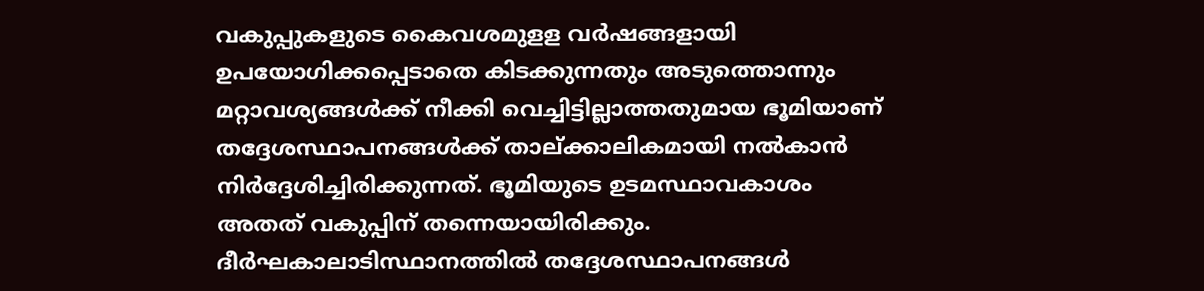വകുപ്പുകളുടെ കൈവശമുളള വര്‍ഷങ്ങളായി ഉപയോഗിക്കപ്പെടാതെ കിടക്കുന്നതും അടുത്തൊന്നും മറ്റാവശ്യങ്ങള്‍ക്ക് നീക്കി വെച്ചിട്ടില്ലാത്തതുമായ ഭൂമിയാണ് തദ്ദേശസ്ഥാപനങ്ങള്‍ക്ക് താല്ക്കാലികമായി നല്‍കാന്‍ നിര്‍ദ്ദേശിച്ചിരിക്കുന്നത്. ഭൂമിയുടെ ഉടമസ്ഥാവകാശം അതത് വകുപ്പിന് തന്നെയായിരിക്കും. ദീര്‍ഘകാലാടിസ്ഥാനത്തില്‍ തദ്ദേശസ്ഥാപനങ്ങള്‍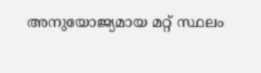അനുയോജ്യമായ മറ്റ് സ്ഥലം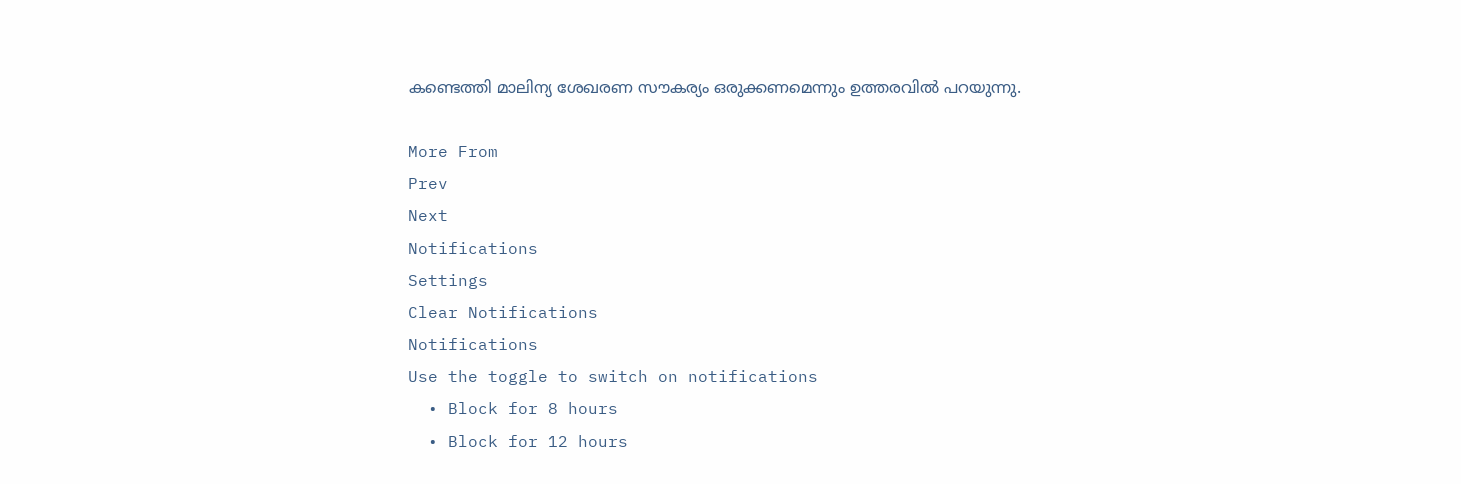കണ്ടെത്തി മാലിന്യ ശേഖരണ സൗകര്യം ഒരുക്കണമെന്നും ഉത്തരവില്‍ പറയുന്നു.

More From
Prev
Next
Notifications
Settings
Clear Notifications
Notifications
Use the toggle to switch on notifications
  • Block for 8 hours
  • Block for 12 hours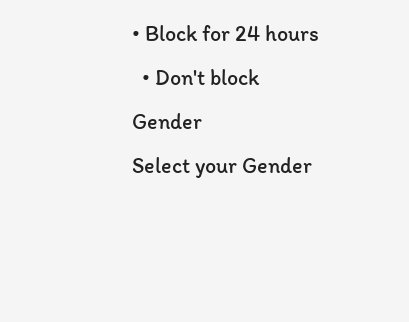• Block for 24 hours
  • Don't block
Gender
Select your Gender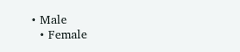• Male
  • Female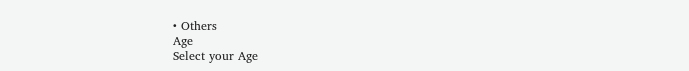• Others
Age
Select your Age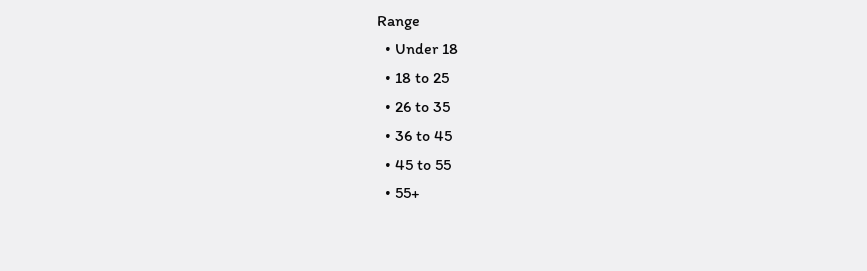Range
  • Under 18
  • 18 to 25
  • 26 to 35
  • 36 to 45
  • 45 to 55
  • 55+